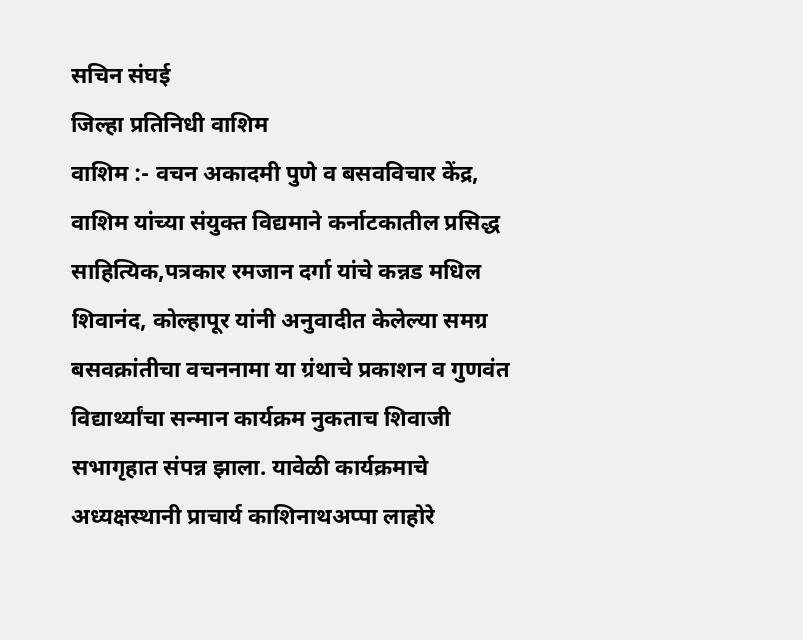सचिन संघई
जिल्हा प्रतिनिधी वाशिम
वाशिम :- वचन अकादमी पुणे व बसवविचार केंद्र, वाशिम यांच्या संयुक्त विद्यमाने कर्नाटकातील प्रसिद्ध साहित्यिक,पत्रकार रमजान दर्गा यांचे कन्नड मधिल शिवानंद, कोल्हापूर यांनी अनुवादीत केलेल्या समग्र बसवक्रांतीचा वचननामा या ग्रंथाचे प्रकाशन व गुणवंत विद्यार्थ्यांचा सन्मान कार्यक्रम नुकताच शिवाजी सभागृहात संपन्न झाला. यावेळी कार्यक्रमाचे अध्यक्षस्थानी प्राचार्य काशिनाथअप्पा लाहोरे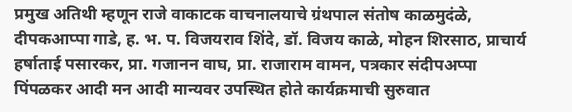प्रमुख अतिथी म्हणून राजे वाकाटक वाचनालयाचे ग्रंथपाल संतोष काळमुदंळे, दीपकआप्पा गाडे, ह. भ. प. विजयराव शिंदे, डॉ. विजय काळे, मोहन शिरसाठ, प्राचार्य हर्षाताई पसारकर, प्रा. गजानन वाघ, प्रा. राजाराम वामन, पत्रकार संदीपअप्पा पिंपळकर आदी मन आदी मान्यवर उपस्थित होते कार्यक्रमाची सुरुवात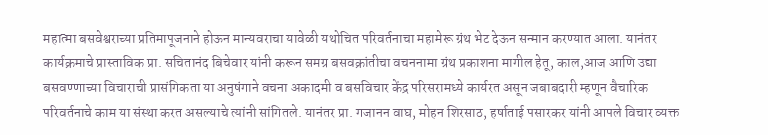महात्मा बसवेश्वराच्या प्रतिमापूजनाने होऊन मान्यवराचा यावेळी यथोचित परिवर्तनाचा महामेरू ग्रंथ भेट देऊन सन्मान करण्यात आला. यानंतर कार्यक्रमाचे प्रास्ताविक प्रा. सचितानंद बिचेवार यांनी करून समग्र बसवक्रांतीचा वचननामा ग्रंथ प्रकाशना मागील हेतू, काल,आज आणि उद्या बसवण्णाच्या विचाराची प्रासंगिकता या अनुषंगाने वचना अकादमी व बसविचार केंद्र परिसरामध्ये कार्यरत असून जबाबदारी म्हणून वैचारिक परिवर्तनाचे काम या संस्था करत असल्याचे त्यांनी सांगितले. यानंतर प्रा. गजानन वाघ, मोहन शिरसाठ, हर्षाताई पसारकर यांनी आपले विचार व्यक्त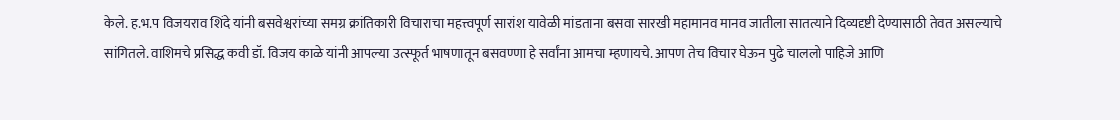केले. ह.भ.प विजयराव शिंदे यांनी बसवेश्वरांच्या समग्र क्रांतिकारी विचाराचा महत्त्वपूर्ण सारांश यावेळी मांडताना बसवा सारखी महामानव मानव जातीला सातत्याने दिव्यदृष्टी देण्यासाठी तेवत असल्याचे सांगितले. वाशिमचे प्रसिद्ध कवी डॉ. विजय काळे यांनी आपल्या उत्स्फूर्त भाषणातून बसवण्णा हे सर्वांना आमचा म्हणायचे. आपण तेच विचार घेऊन पुढे चाललो पाहिजे आणि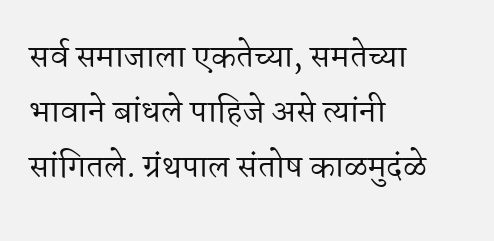सर्व समाजाला एकतेच्या, समतेच्या भावाने बांधले पाहिजे असे त्यांनी सांगितले. ग्रंथपाल संतोष काळमुदंळे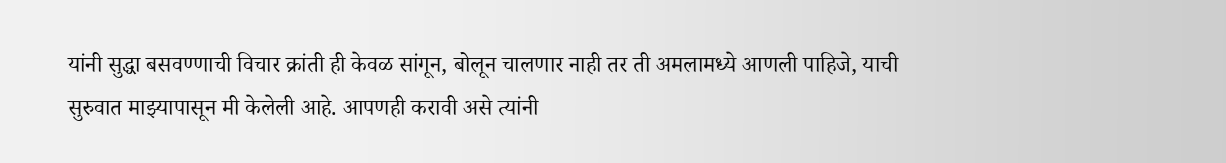यांनी सुद्धा बसवण्णाची विचार क्रांती ही केवळ सांगून, बोलून चालणार नाही तर ती अमलामध्ये आणली पाहिजे, याची सुरुवात माझ्यापासून मी केलेली आहे. आपणही करावी असे त्यांनी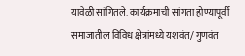यावेळी सांगितले. कार्यक्रमाची सांगता होण्यापूर्वी समाजातील विविध क्षेत्रांमध्ये यशवंत/ गुणवंत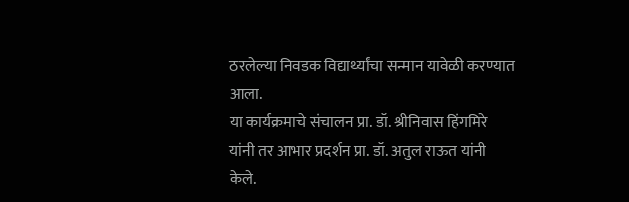ठरलेल्या निवडक विद्यार्थ्यांचा सन्मान यावेळी करण्यात आला.
या कार्यक्रमाचे संचालन प्रा. डॉ. श्रीनिवास हिंगमिरे यांनी तर आभार प्रदर्शन प्रा. डॉ. अतुल राऊत यांनी केले.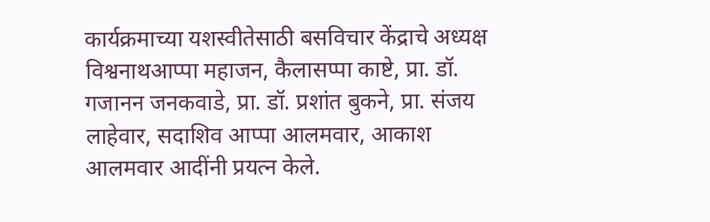कार्यक्रमाच्या यशस्वीतेसाठी बसविचार केंद्राचे अध्यक्ष विश्वनाथआप्पा महाजन, कैलासप्पा काष्टे, प्रा. डॉ. गजानन जनकवाडे, प्रा. डॉ. प्रशांत बुकने, प्रा. संजय लाहेवार, सदाशिव आप्पा आलमवार, आकाश आलमवार आदींनी प्रयत्न केले.